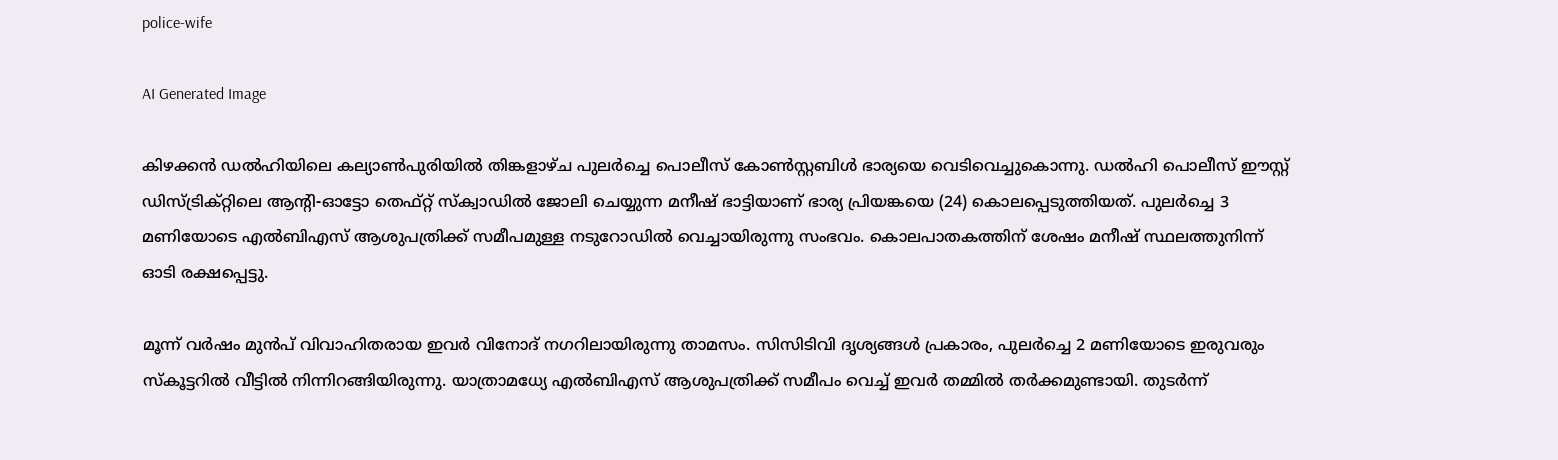police-wife

AI Generated Image

കിഴക്കൻ ഡൽഹിയിലെ കല്യാൺപുരിയിൽ തിങ്കളാഴ്ച പുലർച്ചെ പൊലീസ് കോൺസ്റ്റബിൾ ഭാര്യയെ വെടിവെച്ചുകൊന്നു. ഡൽഹി പൊലീസ് ഈസ്റ്റ് ഡിസ്ട്രിക്റ്റിലെ ആന്‍റി-ഓട്ടോ തെഫ്റ്റ് സ്ക്വാഡിൽ ജോലി ചെയ്യുന്ന മനീഷ് ഭാട്ടിയാണ് ഭാര്യ പ്രിയങ്കയെ (24) കൊലപ്പെടുത്തിയത്. പുലർച്ചെ 3 മണിയോടെ എല്‍ബിഎസ് ആശുപത്രിക്ക് സമീപമുള്ള നടുറോഡിൽ വെച്ചായിരുന്നു സംഭവം. കൊലപാതകത്തിന് ശേഷം മനീഷ് സ്ഥലത്തുനിന്ന് ഓടി രക്ഷപ്പെട്ടു.

മൂന്ന് വർഷം മുൻപ് വിവാഹിതരായ ഇവർ വിനോദ് നഗറിലായിരുന്നു താമസം. സിസിടിവി ദൃശ്യങ്ങൾ പ്രകാരം, പുലർച്ചെ 2 മണിയോടെ ഇരുവരും സ്കൂട്ടറിൽ വീട്ടിൽ നിന്നിറങ്ങിയിരുന്നു. യാത്രാമധ്യേ എൽബിഎസ് ആശുപത്രിക്ക് സമീപം വെച്ച് ഇവർ തമ്മിൽ തർക്കമുണ്ടായി. തുടർന്ന്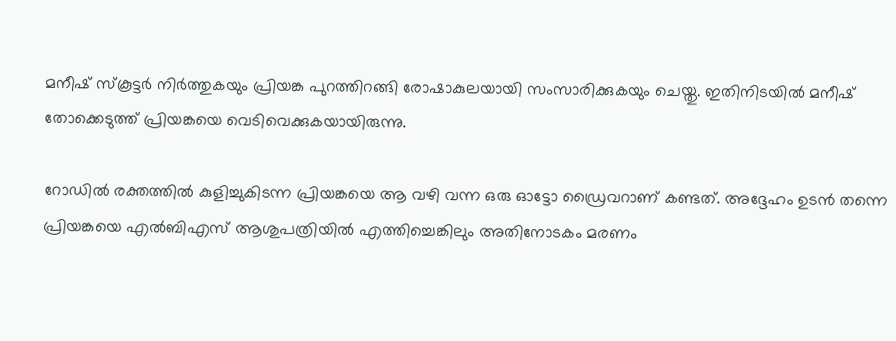മനീഷ് സ്കൂട്ടർ നിർത്തുകയും പ്രിയങ്ക പുറത്തിറങ്ങി രോഷാകുലയായി സംസാരിക്കുകയും ചെയ്തു. ഇതിനിടയിൽ മനീഷ് തോക്കെടുത്ത് പ്രിയങ്കയെ വെടിവെക്കുകയായിരുന്നു.

റോഡിൽ രക്തത്തിൽ കുളിച്ചുകിടന്ന പ്രിയങ്കയെ ആ വഴി വന്ന ഒരു ഓട്ടോ ഡ്രൈവറാണ് കണ്ടത്. അദ്ദേഹം ഉടൻ തന്നെ പ്രിയങ്കയെ എൽബിഎസ് ആശുപത്രിയിൽ എത്തിച്ചെങ്കിലും അതിനോടകം മരണം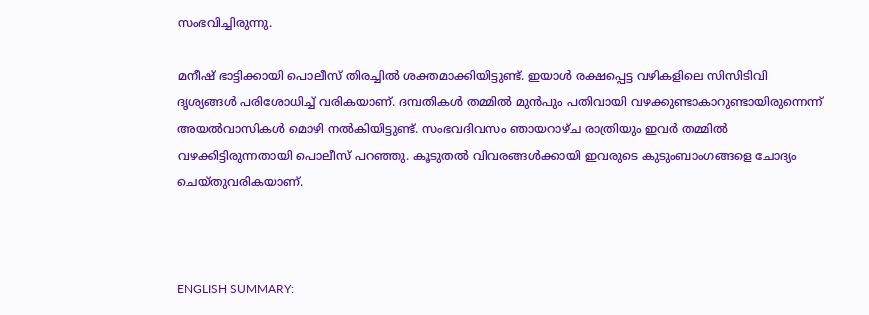സംഭവിച്ചിരുന്നു.

മനീഷ് ഭാട്ടിക്കായി പൊലീസ് തിരച്ചിൽ ശക്തമാക്കിയിട്ടുണ്ട്. ഇയാൾ രക്ഷപ്പെട്ട വഴികളിലെ സിസിടിവി ദൃശ്യങ്ങൾ പരിശോധിച്ച് വരികയാണ്. ദമ്പതികൾ തമ്മിൽ മുൻപും പതിവായി വഴക്കുണ്ടാകാറുണ്ടായിരുന്നെന്ന് അയൽവാസികൾ മൊഴി നൽകിയിട്ടുണ്ട്. സംഭവദിവസം ഞായറാഴ്ച രാത്രിയും ഇവർ തമ്മിൽ വഴക്കിട്ടിരുന്നതായി പൊലീസ് പറഞ്ഞു. കൂടുതൽ വിവരങ്ങൾക്കായി ഇവരുടെ കുടുംബാംഗങ്ങളെ ചോദ്യം ചെയ്തുവരികയാണ്.



ENGLISH SUMMARY: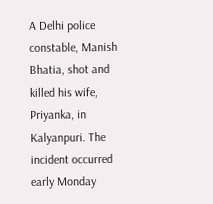A Delhi police constable, Manish Bhatia, shot and killed his wife, Priyanka, in Kalyanpuri. The incident occurred early Monday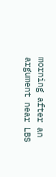morning after an argument near LBS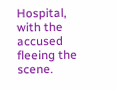Hospital, with the accused fleeing the scene.